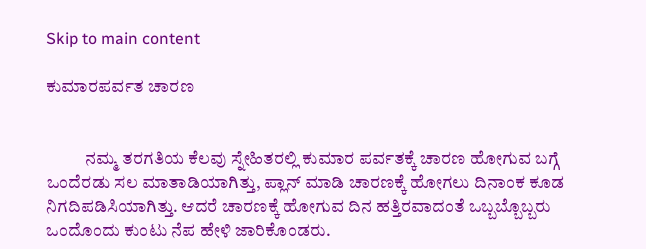Skip to main content

ಕುಮಾರಪರ್ವತ ಚಾರಣ


           ನಮ್ಮ ತರಗತಿಯ ಕೆಲವು ಸ್ನೇಹಿತರಲ್ಲಿ ಕುಮಾರ ಪರ್ವತಕ್ಕೆ ಚಾರಣ ಹೋಗುವ ಬಗ್ಗೆ ಒಂದೆರಡು ಸಲ ಮಾತಾಡಿಯಾಗಿತ್ತು, ಪ್ಲಾನ್ ಮಾಡಿ ಚಾರಣಕ್ಕೆ ಹೋಗಲು ದಿನಾಂಕ ಕೂಡ ನಿಗದಿಪಡಿಸಿಯಾಗಿತ್ತು. ಆದರೆ ಚಾರಣಕ್ಕೆ ಹೋಗುವ ದಿನ ಹತ್ತಿರವಾದಂತೆ ಒಬ್ಬಬ್ಬೊಬ್ಬರು ಒಂದೊಂದು ಕುಂಟು ನೆಪ ಹೇಳಿ ಜಾರಿಕೊಂಡರು.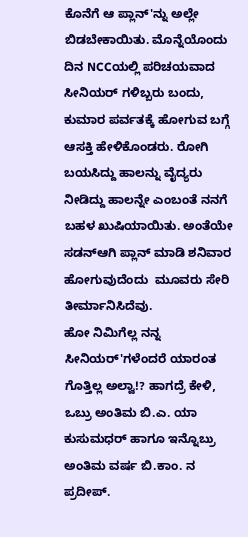ಕೊನೆಗೆ ಆ ಪ್ಲಾನ್'ನ್ನು ಅಲ್ಲೇ ಬಿಡಬೇಕಾಯಿತು. ಮೊನ್ನೆಯೊಂದು ದಿನ NCCಯಲ್ಲಿ ಪರಿಚಯವಾದ ಸೀನಿಯರ್ ಗಳಿಬ್ಬರು ಬಂದು, ಕುಮಾರ ಪರ್ವತಕ್ಕೆ ಹೋಗುವ ಬಗ್ಗೆ ಆಸಕ್ತಿ ಹೇಳಿಕೊಂಡರು. ರೋಗಿ ಬಯಸಿದ್ದು ಹಾಲನ್ನು ವೈದ್ಯರು ನೀಡಿದ್ದು ಹಾಲನ್ನೇ ಎಂಬಂತೆ ನನಗೆ ಬಹಳ ಖುಷಿಯಾಯಿತು. ಅಂತೆಯೇ ಸಡನ್ಆಗಿ ಪ್ಲಾನ್ ಮಾಡಿ ಶನಿವಾರ ಹೋಗುವುದೆಂದು  ಮೂವರು ಸೇರಿ ತೀರ್ಮಾನಿಸಿದೆವು.
ಹೋ ನಿಮಿಗೆಲ್ಲ ನನ್ನ ಸೀನಿಯರ್'ಗಳೆಂದರೆ ಯಾರಂತ ಗೊತ್ತಿಲ್ಲ ಅಲ್ವಾ!? ಹಾಗದ್ರೆ ಕೇಳಿ, ಒಬ್ರು ಅಂತಿಮ ಬಿ.ಎ. ಯಾ ಕುಸುಮಧರ್ ಹಾಗೂ ಇನ್ನೊಬ್ರು ಅಂತಿಮ ವರ್ಷ ಬಿ.ಕಾಂ. ನ  ಪ್ರದೀಪ್.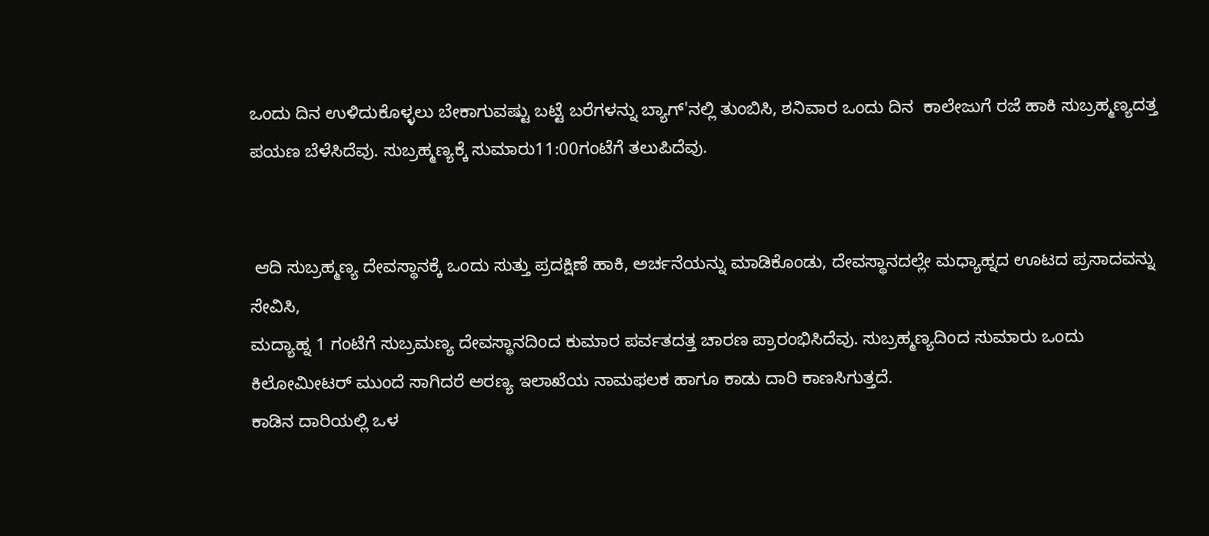ಒಂದು ದಿನ ಉಳಿದುಕೊಳ್ಳಲು ಬೇಕಾಗುವಷ್ಟು ಬಟ್ಟೆ ಬರೆಗಳನ್ನು ಬ್ಯಾಗ್'ನಲ್ಲಿ ತುಂಬಿಸಿ, ಶನಿವಾರ ಒಂದು ದಿನ  ಕಾಲೇಜುಗೆ ರಜೆ ಹಾಕಿ ಸುಬ್ರಹ್ಮಣ್ಯದತ್ತ ಪಯಣ ಬೆಳೆಸಿದೆವು. ಸುಬ್ರಹ್ಮಣ್ಯಕ್ಕೆ ಸುಮಾರು11:00ಗಂಟೆಗೆ ತಲುಪಿದೆವು.


 ಆದಿ ಸುಬ್ರಹ್ಮಣ್ಯ ದೇವಸ್ಥಾನಕ್ಕೆ ಒಂದು ಸುತ್ತು ಪ್ರದಕ್ಷಿಣೆ ಹಾಕಿ, ಅರ್ಚನೆಯನ್ನು ಮಾಡಿಕೊಂಡು, ದೇವಸ್ಥಾನದಲ್ಲೇ ಮಧ್ಯಾಹ್ನದ ಊಟದ ಪ್ರಸಾದವನ್ನು ಸೇವಿಸಿ,
ಮದ್ಯಾಹ್ನ 1 ಗಂಟೆಗೆ ಸುಬ್ರಮಣ್ಯ ದೇವಸ್ಥಾನದಿಂದ ಕುಮಾರ ಪರ್ವತದತ್ತ ಚಾರಣ ಪ್ರಾರಂಭಿಸಿದೆವು. ಸುಬ್ರಹ್ಮಣ್ಯದಿಂದ ಸುಮಾರು ಒಂದು ಕಿಲೋಮೀಟರ್ ಮುಂದೆ ಸಾಗಿದರೆ ಅರಣ್ಯ ಇಲಾಖೆಯ ನಾಮಫಲಕ ಹಾಗೂ ಕಾಡು ದಾರಿ ಕಾಣಸಿಗುತ್ತದೆ.
ಕಾಡಿನ ದಾರಿಯಲ್ಲಿ ಒಳ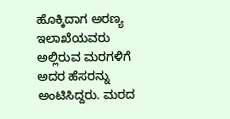ಹೊಕ್ಕಿದಾಗ ಅರಣ್ಯ ಇಲಾಖೆಯವರು ಅಲ್ಲಿರುವ ಮರಗಳಿಗೆ ಅದರ ಹೆಸರನ್ನು ಅಂಟಿಸಿದ್ದರು. ಮರದ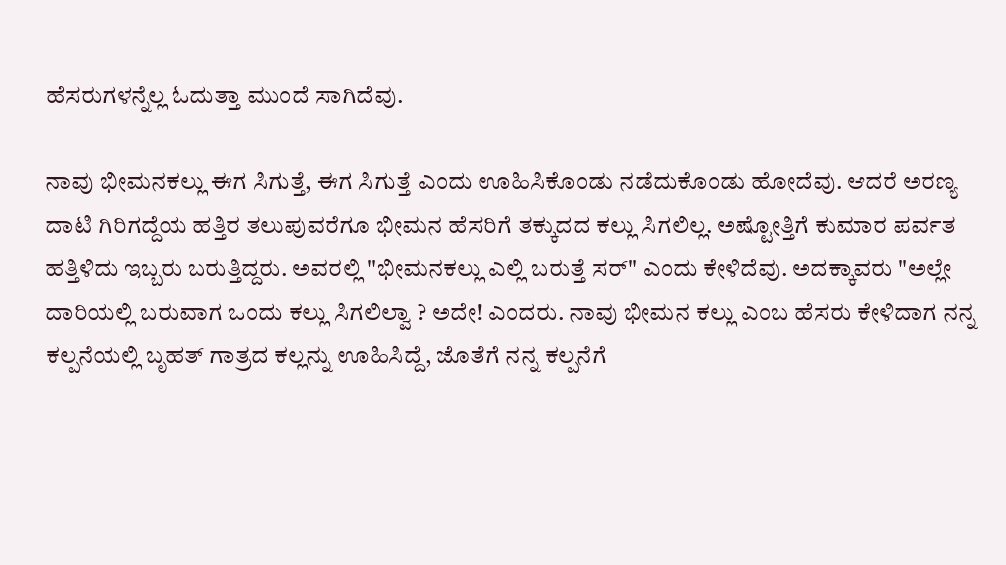ಹೆಸರುಗಳನ್ನೆಲ್ಲ ಓದುತ್ತಾ ಮುಂದೆ ಸಾಗಿದೆವು.

ನಾವು ಭೀಮನಕಲ್ಲು ಈಗ ಸಿಗುತ್ತೆ, ಈಗ ಸಿಗುತ್ತೆ ಎಂದು ಊಹಿಸಿಕೊಂಡು ನಡೆದುಕೊಂಡು ಹೋದೆವು. ಆದರೆ ಅರಣ್ಯ ದಾಟಿ ಗಿರಿಗದ್ದೆಯ ಹತ್ತಿರ ತಲುಪುವರೆಗೂ ಭೀಮನ ಹೆಸರಿಗೆ ತಕ್ಕುದದ ಕಲ್ಲು ಸಿಗಲಿಲ್ಲ. ಅಷ್ಟೋತ್ತಿಗೆ ಕುಮಾರ ಪರ್ವತ ಹತ್ತಿಳಿದು ಇಬ್ಬರು ಬರುತ್ತಿದ್ದರು. ಅವರಲ್ಲಿ "ಭೀಮನಕಲ್ಲು ಎಲ್ಲಿ ಬರುತ್ತೆ ಸರ್" ಎಂದು ಕೇಳಿದೆವು. ಅದಕ್ಕಾವರು "ಅಲ್ಲೇ ದಾರಿಯಲ್ಲಿ ಬರುವಾಗ ಒಂದು ಕಲ್ಲು ಸಿಗಲಿಲ್ವಾ ? ಅದೇ! ಎಂದರು. ನಾವು ಭೀಮನ ಕಲ್ಲು ಎಂಬ ಹೆಸರು ಕೇಳಿದಾಗ ನನ್ನ ಕಲ್ಪನೆಯಲ್ಲಿ ಬೃಹತ್ ಗಾತ್ರದ ಕಲ್ಲನ್ನು ಊಹಿಸಿದ್ದೆ, ಜೊತೆಗೆ ನನ್ನ ಕಲ್ಪನೆಗೆ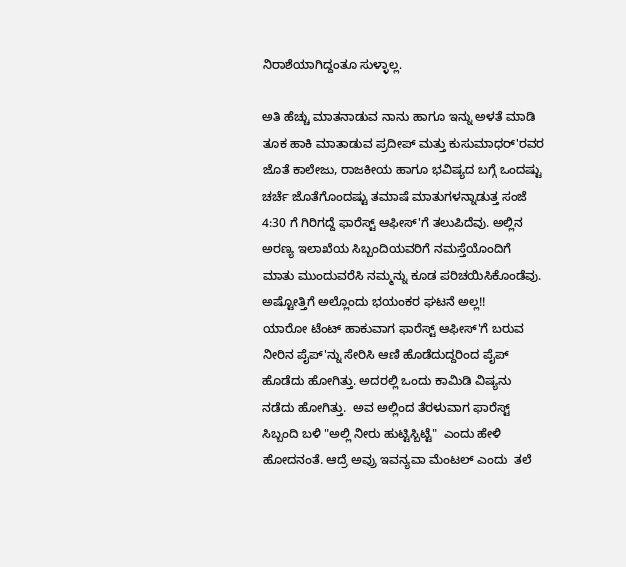ನಿರಾಶೆಯಾಗಿದ್ದಂತೂ ಸುಳ್ಳಾಲ್ಲ.

ಅತಿ ಹೆಚ್ಚು ಮಾತನಾಡುವ ನಾನು ಹಾಗೂ ಇನ್ನು ಅಳತೆ ಮಾಡಿ ತೂಕ ಹಾಕಿ ಮಾತಾಡುವ ಪ್ರದೀಪ್ ಮತ್ತು ಕುಸುಮಾಧರ್'ರವರ ಜೊತೆ ಕಾಲೇಜು, ರಾಜಕೀಯ ಹಾಗೂ ಭವಿಷ್ಯದ ಬಗ್ಗೆ ಒಂದಷ್ಟು ಚರ್ಚೆ ಜೊತೆಗೊಂದಷ್ಟು ತಮಾಷೆ ಮಾತುಗಳನ್ನಾಡುತ್ತ ಸಂಜೆ 4:30 ಗೆ ಗಿರಿಗದ್ದೆ ಫಾರೆಸ್ಟ್ ಆಫೀಸ್'ಗೆ ತಲುಪಿದೆವು. ಅಲ್ಲಿನ ಅರಣ್ಯ ಇಲಾಖೆಯ ಸಿಬ್ಬಂದಿಯವರಿಗೆ ನಮಸ್ತೆಯೊಂದಿಗೆ ಮಾತು ಮುಂದುವರೆಸಿ ನಮ್ಮನ್ನು ಕೂಡ ಪರಿಚಯಿಸಿಕೊಂಡೆವು.
ಅಷ್ಟೋತ್ತಿಗೆ ಅಲ್ಲೊಂದು ಭಯಂಕರ ಘಟನೆ ಅಲ್ಲ!!
ಯಾರೋ ಟೆಂಟ್ ಹಾಕುವಾಗ ಫಾರೆಸ್ಟ್ ಆಫೀಸ್'ಗೆ ಬರುವ ನೀರಿನ ಪೈಪ್'ನ್ನು ಸೇರಿಸಿ ಆಣಿ ಹೊಡೆದುದ್ದರಿಂದ ಪೈಪ್ ಹೊಡೆದು ಹೋಗಿತ್ತು. ಅದರಲ್ಲಿ ಒಂದು ಕಾಮಿಡಿ ವಿಷ್ಯನು ನಡೆದು ಹೋಗಿತ್ತು.  ಅವ ಅಲ್ಲಿಂದ ತೆರಳುವಾಗ ಫಾರೆಸ್ಟ್ ಸಿಬ್ಬಂದಿ ಬಳಿ "ಅಲ್ಲಿ ನೀರು ಹುಟ್ಟಿಸ್ಬಿಟ್ಟೆ"  ಎಂದು ಹೇಳಿ ಹೋದನಂತೆ. ಆದ್ರೆ ಅವ್ರು ಇವನ್ಯವಾ ಮೆಂಟಲ್ ಎಂದು  ತಲೆ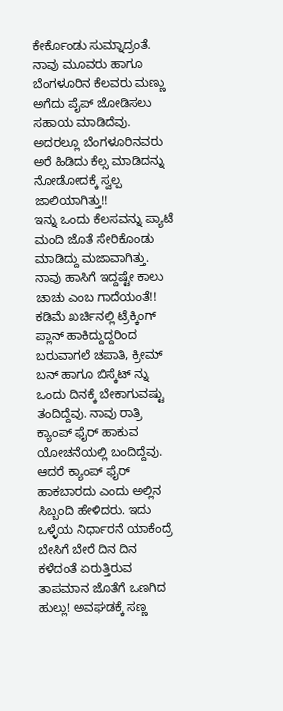ಕೇರ್ಕೊಂಡು ಸುಮ್ನಾದ್ರಂತೆ.
ನಾವು ಮೂವರು ಹಾಗೂ ಬೆಂಗಳೂರಿನ ಕೆಲವರು ಮಣ್ಣು ಅಗೆದು ಪೈಪ್ ಜೋಡಿಸಲು ಸಹಾಯ ಮಾಡಿದೆವು. ಅದರಲ್ಲೂ ಬೆಂಗಳೂರಿನವರು ಅರೆ ಹಿಡಿದು ಕೆಲ್ಸ ಮಾಡಿದನ್ನು ನೋಡೋದಕ್ಕೆ ಸ್ವಲ್ಪ ಜಾಲಿಯಾಗಿತ್ತು!!
ಇನ್ನು ಒಂದು ಕೆಲಸವನ್ನು ಪ್ಯಾಟೆ ಮಂದಿ ಜೊತೆ ಸೇರಿಕೊಂಡು ಮಾಡಿದ್ದು ಮಜಾವಾಗಿತ್ತು.
ನಾವು ಹಾಸಿಗೆ ಇದ್ದಷ್ಟೇ ಕಾಲು ಚಾಚು ಎಂಬ ಗಾದೆಯಂತೆ!! ಕಡಿಮೆ ಖರ್ಚಿನಲ್ಲಿ ಟ್ರೆಕ್ಕಿಂಗ್ ಪ್ಲಾನ್ ಹಾಕಿದ್ದುದ್ದರಿಂದ ಬರುವಾಗಲೆ ಚಪಾತಿ, ಕ್ರೀಮ್ ಬನ್ ಹಾಗೂ ಬಿಸ್ಕೆಟ್ ನ್ನು ಒಂದು ದಿನಕ್ಕೆ ಬೇಕಾಗುವಷ್ಟು ತಂದಿದ್ದೆವು. ನಾವು ರಾತ್ರಿ ಕ್ಯಾಂಪ್ ಫೈರ್ ಹಾಕುವ ಯೋಚನೆಯಲ್ಲಿ ಬಂದಿದ್ದೆವು. ಆದರೆ ಕ್ಯಾಂಪ್ ಫೈರ್ ಹಾಕಬಾರದು ಎಂದು ಅಲ್ಲಿನ ಸಿಬ್ಬಂದಿ ಹೇಳಿದರು. ಇದು ಒಳ್ಳೆಯ ನಿರ್ಧಾರನೆ ಯಾಕೆಂದ್ರೆ ಬೇಸಿಗೆ ಬೇರೆ ದಿನ ದಿನ ಕಳೆದಂತೆ ಏರುತ್ತಿರುವ ತಾಪಮಾನ ಜೊತೆಗೆ ಒಣಗಿದ ಹುಲ್ಲು! ಅವಘಡಕ್ಕೆ ಸಣ್ಣ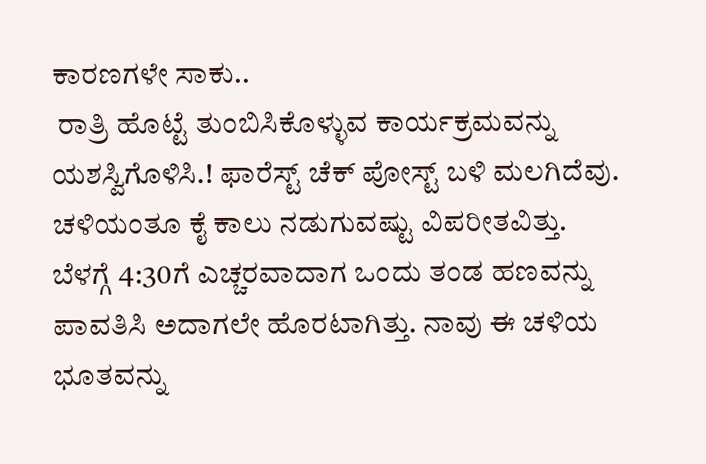ಕಾರಣಗಳೇ ಸಾಕು..
 ರಾತ್ರಿ ಹೊಟ್ಟೆ ತುಂಬಿಸಿಕೊಳ್ಳುವ ಕಾರ್ಯಕ್ರಮವನ್ನು ಯಶಸ್ವಿಗೊಳಿಸಿ.! ಫಾರೆಸ್ಟ್ ಚೆಕ್ ಪೋಸ್ಟ್ ಬಳಿ ಮಲಗಿದೆವು.
ಚಳಿಯಂತೂ ಕೈ ಕಾಲು ನಡುಗುವಷ್ಟು ವಿಪರೀತವಿತ್ತು.
ಬೆಳಗ್ಗೆ 4:30ಗೆ ಎಚ್ಚರವಾದಾಗ ಒಂದು ತಂಡ ಹಣವನ್ನು ಪಾವತಿಸಿ ಅದಾಗಲೇ ಹೊರಟಾಗಿತ್ತು. ನಾವು ಈ ಚಳಿಯ ಭೂತವನ್ನು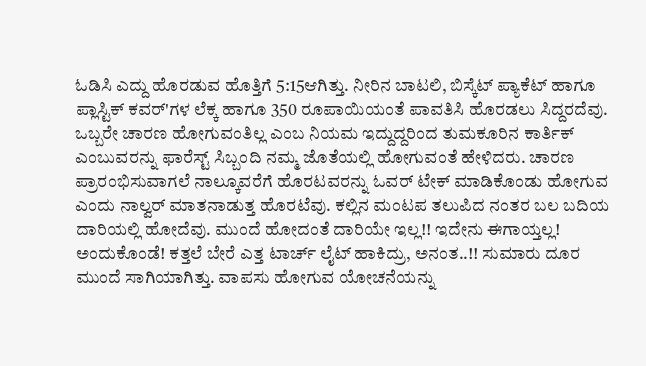ಓಡಿಸಿ ಎದ್ದು ಹೊರಡುವ ಹೊತ್ತಿಗೆ 5:15ಆಗಿತ್ತು. ನೀರಿನ ಬಾಟಲಿ, ಬಿಸ್ಕೆಟ್ ಪ್ಯಾಕೆಟ್ ಹಾಗೂ ಪ್ಲಾಸ್ಟಿಕ್ ಕವರ್'ಗಳ ಲೆಕ್ಕ ಹಾಗೂ 350 ರೂಪಾಯಿಯಂತೆ ಪಾವತಿಸಿ ಹೊರಡಲು ಸಿದ್ದರದೆವು. ಒಬ್ಬರೇ ಚಾರಣ ಹೋಗುವಂತಿಲ್ಲ ಎಂಬ ನಿಯಮ ಇದ್ದುದ್ದರಿಂದ ತುಮಕೂರಿನ ಕಾರ್ತಿಕ್ ಎಂಬುವರನ್ನು ಫಾರೆಸ್ಟ್ ಸಿಬ್ಬಂದಿ ನಮ್ಮ ಜೊತೆಯಲ್ಲಿ ಹೋಗುವಂತೆ ಹೇಳಿದರು. ಚಾರಣ ಪ್ರಾರಂಭಿಸುವಾಗಲೆ ನಾಲ್ಕೂವರೆಗೆ ಹೊರಟವರನ್ನು ಓವರ್ ಟೇಕ್ ಮಾಡಿಕೊಂಡು ಹೋಗುವ ಎಂದು ನಾಲ್ವರ್ ಮಾತನಾಡುತ್ತ ಹೊರಟೆವು. ಕಲ್ಲಿನ ಮಂಟಪ ತಲುಪಿದ ನಂತರ ಬಲ ಬದಿಯ ದಾರಿಯಲ್ಲಿ ಹೋದೆವು. ಮುಂದೆ ಹೋದಂತೆ ದಾರಿಯೇ ಇಲ್ಲ!! ಇದೇನು ಈಗಾಯ್ತಲ್ಲ! ಅಂದುಕೊಂಡೆ! ಕತ್ತಲೆ ಬೇರೆ ಎತ್ತ ಟಾರ್ಚ್ ಲೈಟ್ ಹಾಕಿದ್ರು, ಅನಂತ..!! ಸುಮಾರು ದೂರ ಮುಂದೆ ಸಾಗಿಯಾಗಿತ್ತು. ವಾಪಸು ಹೋಗುವ ಯೋಚನೆಯನ್ನು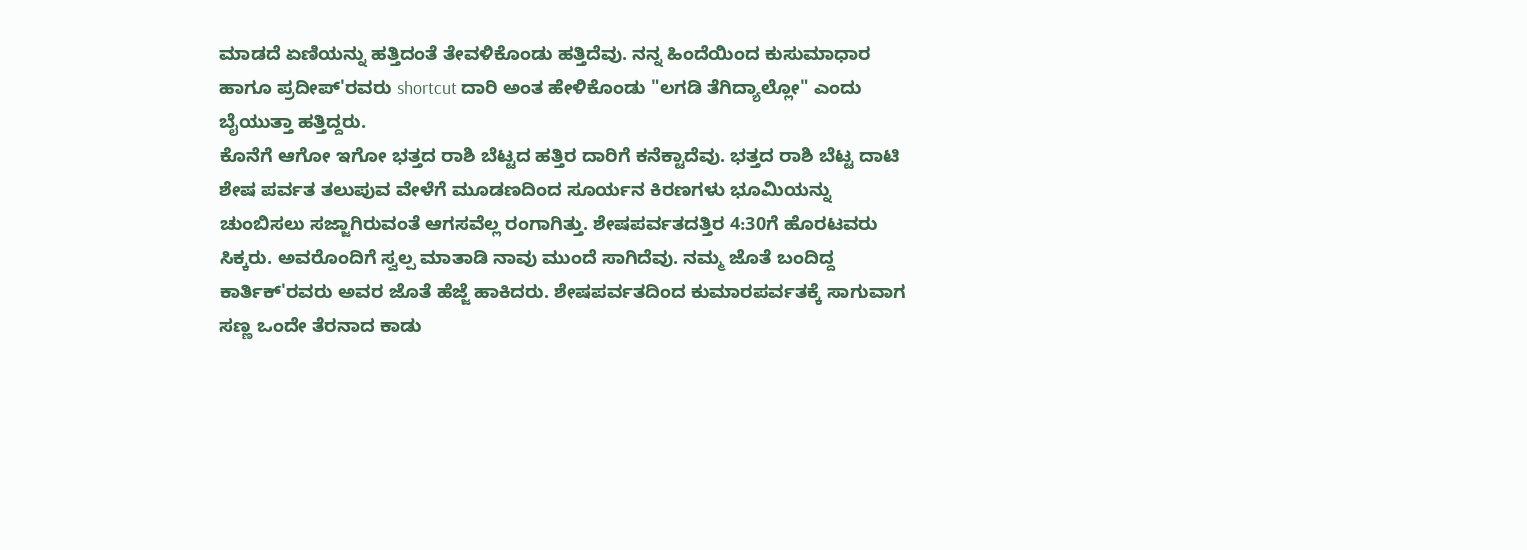ಮಾಡದೆ ಏಣಿಯನ್ನು ಹತ್ತಿದಂತೆ ತೇವಳಿಕೊಂಡು ಹತ್ತಿದೆವು. ನನ್ನ ಹಿಂದೆಯಿಂದ ಕುಸುಮಾಧಾರ ಹಾಗೂ ಪ್ರದೀಪ್'ರವರು shortcut ದಾರಿ ಅಂತ ಹೇಳಿಕೊಂಡು "ಲಗಡಿ ತೆಗಿದ್ಯಾಲ್ಲೋ" ಎಂದು ಬೈಯುತ್ತಾ ಹತ್ತಿದ್ದರು.
ಕೊನೆಗೆ ಆಗೋ ಇಗೋ ಭತ್ತದ ರಾಶಿ ಬೆಟ್ಟದ ಹತ್ತಿರ ದಾರಿಗೆ ಕನೆಕ್ಟಾದೆವು. ಭತ್ತದ ರಾಶಿ ಬೆಟ್ಟ ದಾಟಿ ಶೇಷ ಪರ್ವತ ತಲುಪುವ ವೇಳೆಗೆ ಮೂಡಣದಿಂದ ಸೂರ್ಯನ ಕಿರಣಗಳು ಭೂಮಿಯನ್ನು ಚುಂಬಿಸಲು ಸಜ್ಜಾಗಿರುವಂತೆ ಆಗಸವೆಲ್ಲ ರಂಗಾಗಿತ್ತು. ಶೇಷಪರ್ವತದತ್ತಿರ 4:30ಗೆ ಹೊರಟವರು ಸಿಕ್ಕರು. ಅವರೊಂದಿಗೆ ಸ್ವಲ್ಪ ಮಾತಾಡಿ ನಾವು ಮುಂದೆ ಸಾಗಿದೆವು. ನಮ್ಮ ಜೊತೆ ಬಂದಿದ್ದ  ಕಾರ್ತಿಕ್'ರವರು ಅವರ ಜೊತೆ ಹೆಜ್ಜೆ ಹಾಕಿದರು. ಶೇಷಪರ್ವತದಿಂದ ಕುಮಾರಪರ್ವತಕ್ಕೆ ಸಾಗುವಾಗ ಸಣ್ಣ ಒಂದೇ ತೆರನಾದ ಕಾಡು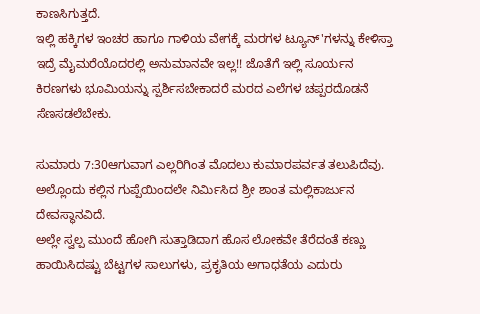ಕಾಣಸಿಗುತ್ತದೆ.
ಇಲ್ಲಿ ಹಕ್ಕಿಗಳ ಇಂಚರ ಹಾಗೂ ಗಾಳಿಯ ವೇಗಕ್ಕೆ ಮರಗಳ ಟ್ಯೂನ್'ಗಳನ್ನು ಕೇಳಿಸ್ತಾ ಇದ್ರೆ ಮೈಮರೆಯೊದರಲ್ಲಿ ಅನುಮಾನವೇ ಇಲ್ಲ!! ಜೊತೆಗೆ ಇಲ್ಲಿ ಸೂರ್ಯನ ಕಿರಣಗಳು ಭೂಮಿಯನ್ನು ಸ್ಪರ್ಶಿಸಬೇಕಾದರೆ ಮರದ ಎಲೆಗಳ ಚಪ್ಪರದೊಡನೆ ಸೆಣಸಡಲೆಬೇಕು.

ಸುಮಾರು 7:30ಆಗುವಾಗ ಎಲ್ಲರಿಗಿಂತ ಮೊದಲು ಕುಮಾರಪರ್ವತ ತಲುಪಿದೆವು. ಅಲ್ಲೊಂದು ಕಲ್ಲಿನ ಗುಪ್ಪೆಯಿಂದಲೇ ನಿರ್ಮಿಸಿದ ಶ್ರೀ ಶಾಂತ ಮಲ್ಲಿಕಾರ್ಜುನ ದೇವಸ್ಥಾನವಿದೆ.
ಅಲ್ಲೇ ಸ್ವಲ್ಪ ಮುಂದೆ ಹೋಗಿ ಸುತ್ತಾಡಿದಾಗ ಹೊಸ ಲೋಕವೇ ತೆರೆದಂತೆ ಕಣ್ಣು ಹಾಯಿಸಿದಷ್ಟು ಬೆಟ್ಟಗಳ ಸಾಲುಗಳು, ಪ್ರಕೃತಿಯ ಅಗಾಧತೆಯ ಎದುರು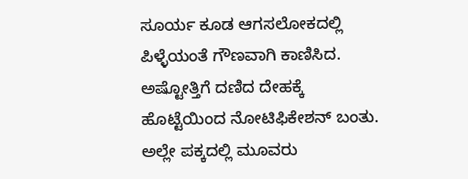ಸೂರ್ಯ ಕೂಡ ಆಗಸಲೋಕದಲ್ಲಿ ಪಿಳ್ಳೆಯಂತೆ ಗೌಣವಾಗಿ ಕಾಣಿಸಿದ.
ಅಷ್ಟೋತ್ತಿಗೆ ದಣಿದ ದೇಹಕ್ಕೆ ಹೊಟ್ಟೆಯಿಂದ ನೋಟಿಫಿಕೇಶನ್ ಬಂತು. ಅಲ್ಲೇ ಪಕ್ಕದಲ್ಲಿ ಮೂವರು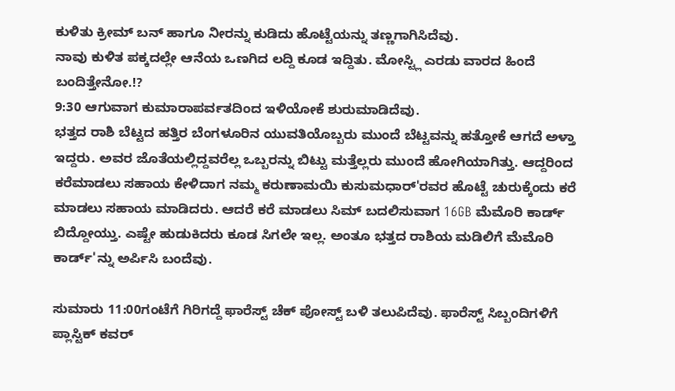ಕುಳಿತು ಕ್ರೀಮ್ ಬನ್ ಹಾಗೂ ನೀರನ್ನು ಕುಡಿದು ಹೊಟ್ಟೆಯನ್ನು ತಣ್ಣಗಾಗಿಸಿದೆವು.
ನಾವು ಕುಳಿತ ಪಕ್ಕದಲ್ಲೇ ಆನೆಯ ಒಣಗಿದ ಲದ್ದಿ ಕೂಡ ಇದ್ದಿತು. ಮೋಸ್ಟ್ಲಿ ಎರಡು ವಾರದ ಹಿಂದೆ ಬಂದಿತ್ತೇನೋ.!?
9:30 ಆಗುವಾಗ ಕುಮಾರಾಪರ್ವತದಿಂದ ಇಳಿಯೋಕೆ ಶುರುಮಾಡಿದೆವು.
ಭತ್ತದ ರಾಶಿ ಬೆಟ್ಟದ ಹತ್ತಿರ ಬೆಂಗಳೂರಿನ ಯುವತಿಯೊಬ್ಬರು ಮುಂದೆ ಬೆಟ್ಟವನ್ನು ಹತ್ತೋಕೆ ಆಗದೆ ಅಳ್ತಾ ಇದ್ದರು. ಅವರ ಜೊತೆಯಲ್ಲಿದ್ದವರೆಲ್ಲ ಒಬ್ಬರನ್ನು ಬಿಟ್ಟು ಮತ್ತೆಲ್ಲರು ಮುಂದೆ ಹೋಗಿಯಾಗಿತ್ತು. ಆದ್ದರಿಂದ ಕರೆಮಾಡಲು ಸಹಾಯ ಕೇಳಿದಾಗ ನಮ್ಮ ಕರುಣಾಮಯಿ ಕುಸುಮಧಾರ್'ರವರ ಹೊಟ್ಟೆ ಚುರುಕ್ಕೆಂದು ಕರೆ ಮಾಡಲು ಸಹಾಯ ಮಾಡಿದರು. ಆದರೆ ಕರೆ ಮಾಡಲು ಸಿಮ್ ಬದಲಿಸುವಾಗ 16GB ಮೆಮೊರಿ ಕಾರ್ಡ್ ಬಿದ್ದೋಯ್ತು. ಎಷ್ಟೇ ಹುಡುಕಿದರು ಕೂಡ ಸಿಗಲೇ ಇಲ್ಲ. ಅಂತೂ ಭತ್ತದ ರಾಶಿಯ ಮಡಿಲಿಗೆ ಮೆಮೊರಿ ಕಾರ್ಡ್'ನ್ನು ಅರ್ಪಿಸಿ ಬಂದೆವು.

ಸುಮಾರು 11:00ಗಂಟೆಗೆ ಗಿರಿಗದ್ದೆ ಫಾರೆಸ್ಟ್ ಚೆಕ್ ಪೋಸ್ಟ್ ಬಳಿ ತಲುಪಿದೆವು. ಫಾರೆಸ್ಟ್ ಸಿಬ್ಬಂದಿಗಳಿಗೆ ಪ್ಲಾಸ್ಟಿಕ್ ಕವರ್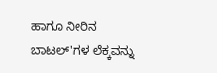ಹಾಗೂ ನೀರಿನ ಬಾಟಲ್'ಗಳ ಲೆಕ್ಕವನ್ನು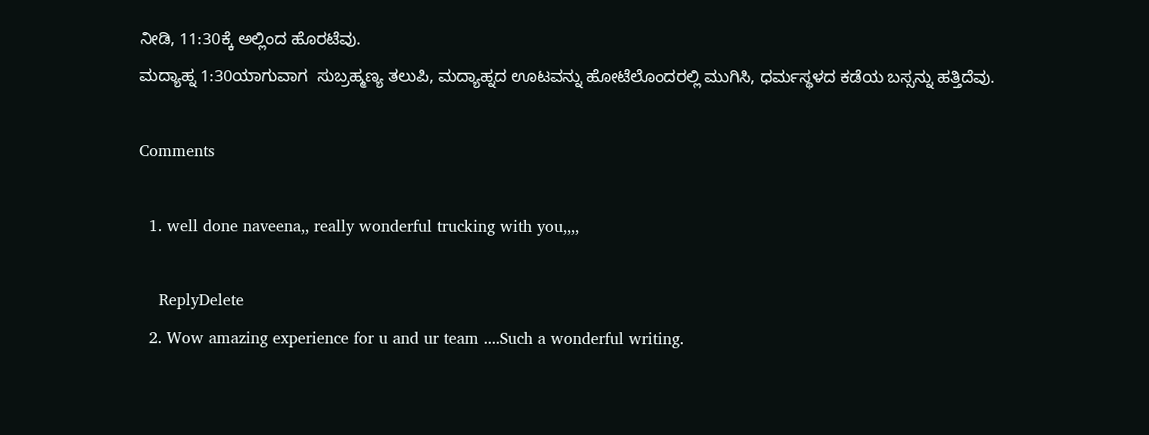ನೀಡಿ, 11:30ಕ್ಕೆ ಅಲ್ಲಿಂದ ಹೊರಟೆವು.
ಮದ್ಯಾಹ್ನ 1:30ಯಾಗುವಾಗ  ಸುಬ್ರಹ್ಮಣ್ಯ ತಲುಪಿ, ಮದ್ಯಾಹ್ನದ ಊಟವನ್ನು ಹೋಟೆಲೊಂದರಲ್ಲಿ ಮುಗಿಸಿ, ಧರ್ಮಸ್ಥಳದ ಕಡೆಯ ಬಸ್ಸನ್ನು ಹತ್ತಿದೆವು.

Comments

  1. well done naveena,, really wonderful trucking with you,,,,

    ReplyDelete
  2. Wow amazing experience for u and ur team ....Such a wonderful writing.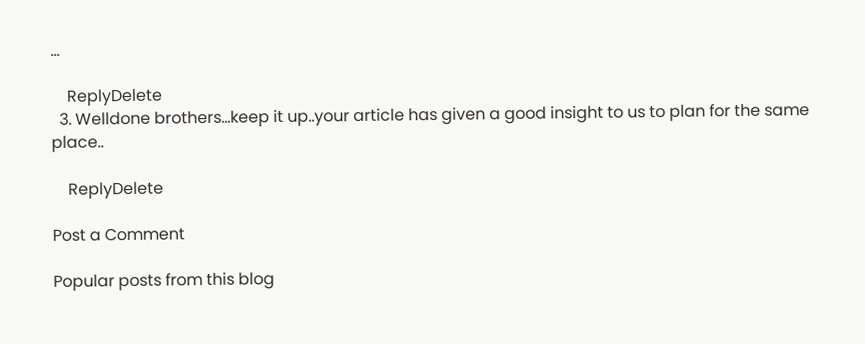...

    ReplyDelete
  3. Welldone brothers...keep it up..your article has given a good insight to us to plan for the same place..

    ReplyDelete

Post a Comment

Popular posts from this blog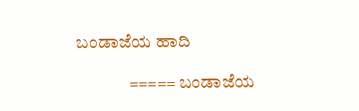ಬಂಡಾಜೆಯ ಹಾದಿ

               ===== ಬಂಡಾಜೆಯ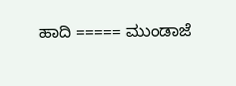ಹಾದಿ ===== ಮುಂಡಾಜೆ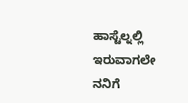ಹಾಸ್ಟೆಲ್ನಲ್ಲಿ ಇರುವಾಗಲೇ ನನಿಗೆ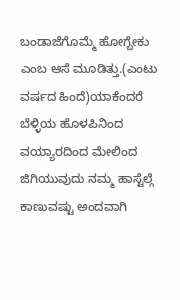ಬಂಡಾಜೆಗೊಮ್ಮೆ ಹೋಗ್ಬೇಕು ಎಂಬ ಆಸೆ ಮೂಡಿತ್ತು.(ಎಂಟು ವರ್ಷದ ಹಿಂದೆ)ಯಾಕೆಂದರೆ ಬೆಳ್ಳಿಯ ಹೊಳಪಿನಿಂದ ವಯ್ಯಾರದಿಂದ ಮೇಲಿಂದ ಜಿಗಿಯುವುದು ನಮ್ಮ ಹಾಸ್ಟೆಲ್ಗೆ ಕಾಣುವಷ್ಟು ಅಂದವಾಗಿ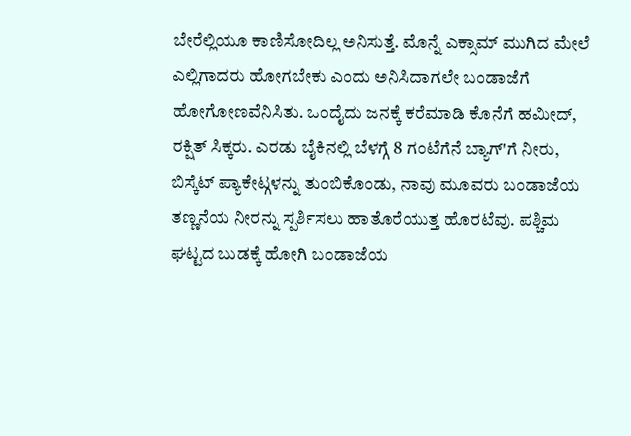ಬೇರೆಲ್ಲಿಯೂ ಕಾಣಿಸೋದಿಲ್ಲ ಅನಿಸುತ್ತೆ. ಮೊನ್ನೆ ಎಕ್ಸಾಮ್ ಮುಗಿದ ಮೇಲೆ ಎಲ್ಲಿಗಾದರು ಹೋಗಬೇಕು ಎಂದು ಅನಿಸಿದಾಗಲೇ ಬಂಡಾಜೆಗೆ ಹೋಗೋಣವೆನಿಸಿತು. ಒಂದೈದು ಜನಕ್ಕೆ ಕರೆಮಾಡಿ ಕೊನೆಗೆ ಹಮೀದ್, ರಕ್ಷಿತ್ ಸಿಕ್ಕರು. ಎರಡು ಬೈಕಿನಲ್ಲಿ ಬೆಳಗ್ಗೆ 8 ಗಂಟೆಗೆನೆ ಬ್ಯಾಗ್'ಗೆ ನೀರು, ಬಿಸ್ಕೆಟ್ ಪ್ಯಾಕೇಟ್ಗಳನ್ನು ತುಂಬಿಕೊಂಡು, ನಾವು ಮೂವರು ಬಂಡಾಜೆಯ ತಣ್ಣನೆಯ ನೀರನ್ನು ಸ್ಪರ್ಶಿಸಲು ಹಾತೊರೆಯುತ್ತ ಹೊರಟೆವು. ಪಶ್ಚಿಮ ಘಟ್ಟದ ಬುಡಕ್ಕೆ ಹೋಗಿ ಬಂಡಾಜೆಯ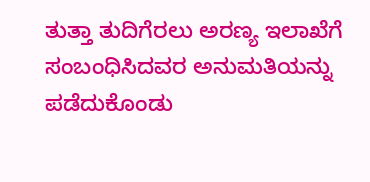ತುತ್ತಾ ತುದಿಗೆರಲು ಅರಣ್ಯ ಇಲಾಖೆಗೆ ಸಂಬಂಧಿಸಿದವರ ಅನುಮತಿಯನ್ನು ಪಡೆದುಕೊಂಡು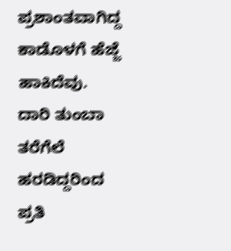ಪ್ರಶಾಂತವಾಗಿದ್ದ ಕಾಡೊಳಗೆ ಹೆಜ್ಜೆ ಹಾಕಿದೆವು. ದಾರಿ ತುಂಬಾ ತರೆಗೆಲೆ ಹರಡಿದ್ದರಿಂದ ಪ್ರತಿ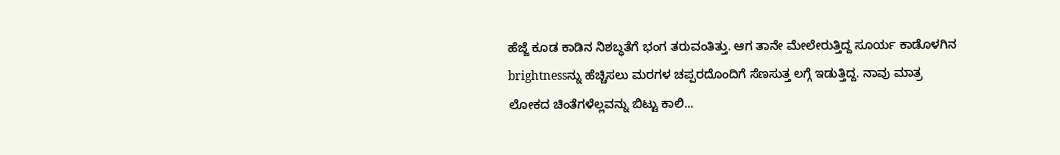ಹೆಜ್ಜೆ ಕೂಡ ಕಾಡಿನ ನಿಶಬ್ಧತೆಗೆ ಭಂಗ ತರುವಂತಿತ್ತು. ಆಗ ತಾನೇ ಮೇಲೇರುತ್ತಿದ್ದ ಸೂರ್ಯ ಕಾಡೊಳಗಿನ brightnessನ್ನು ಹೆಚ್ಚಿಸಲು ಮರಗಳ ಚಪ್ಪರದೊಂದಿಗೆ ಸೆಣಸುತ್ತ ಲಗ್ಗೆ ಇಡುತ್ತಿದ್ದ. ನಾವು ಮಾತ್ರ ಲೋಕದ ಚಿಂತೆಗಳೆಲ್ಲವನ್ನು ಬಿಟ್ಟು ಕಾಲಿ...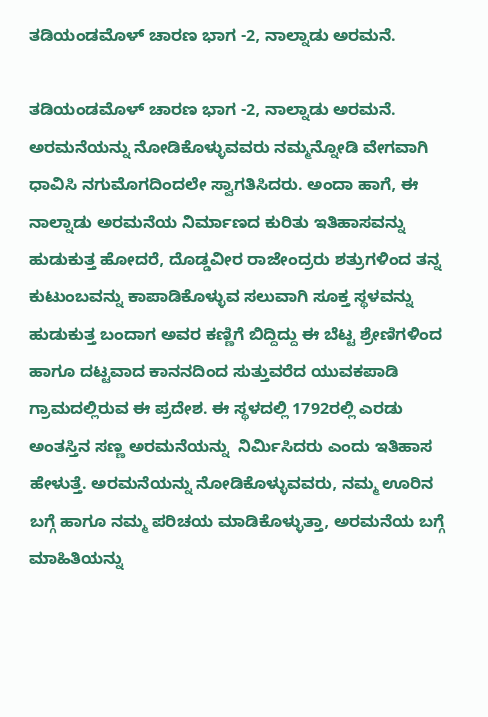ತಡಿಯಂಡಮೊಳ್ ಚಾರಣ ಭಾಗ -2, ನಾಲ್ನಾಡು ಅರಮನೆ.

ತಡಿಯಂಡಮೊಳ್ ಚಾರಣ ಭಾಗ -2, ನಾಲ್ನಾಡು ಅರಮನೆ.           ಅರಮನೆಯನ್ನು ನೋಡಿಕೊಳ್ಳುವವರು ನಮ್ಮನ್ನೋಡಿ ವೇಗವಾಗಿ ಧಾವಿಸಿ ನಗುಮೊಗದಿಂದಲೇ ಸ್ವಾಗತಿಸಿದರು. ಅಂದಾ ಹಾಗೆ, ಈ ನಾಲ್ನಾಡು ಅರಮನೆಯ ನಿರ್ಮಾಣದ ಕುರಿತು ಇತಿಹಾಸವನ್ನು ಹುಡುಕುತ್ತ ಹೋದರೆ, ದೊಡ್ಡವೀರ ರಾಜೇಂದ್ರರು ಶತ್ರುಗಳಿಂದ ತನ್ನ ಕುಟುಂಬವನ್ನು ಕಾಪಾಡಿಕೊಳ್ಳುವ ಸಲುವಾಗಿ ಸೂಕ್ತ ಸ್ಥಳವನ್ನು ಹುಡುಕುತ್ತ ಬಂದಾಗ ಅವರ ಕಣ್ಣಿಗೆ ಬಿದ್ದಿದ್ದು ಈ ಬೆಟ್ಟ ಶ್ರೇಣಿಗಳಿಂದ ಹಾಗೂ ದಟ್ಟವಾದ ಕಾನನದಿಂದ ಸುತ್ತುವರೆದ ಯುವಕಪಾಡಿ ಗ್ರಾಮದಲ್ಲಿರುವ ಈ ಪ್ರದೇಶ. ಈ ಸ್ಥಳದಲ್ಲಿ 1792ರಲ್ಲಿ ಎರಡು ಅಂತಸ್ತಿನ ಸಣ್ಣ ಅರಮನೆಯನ್ನು  ನಿರ್ಮಿಸಿದರು ಎಂದು ಇತಿಹಾಸ ಹೇಳುತ್ತೆ. ಅರಮನೆಯನ್ನು ನೋಡಿಕೊಳ್ಳುವವರು, ನಮ್ಮ ಊರಿನ ಬಗ್ಗೆ ಹಾಗೂ ನಮ್ಮ ಪರಿಚಯ ಮಾಡಿಕೊಳ್ಳುತ್ತಾ, ಅರಮನೆಯ ಬಗ್ಗೆ ಮಾಹಿತಿಯನ್ನು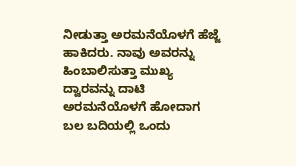ನೀಡುತ್ತಾ ಅರಮನೆಯೊಳಗೆ ಹೆಜ್ಜೆ ಹಾಕಿದರು. ನಾವು ಅವರನ್ನು ಹಿಂಬಾಲಿಸುತ್ತಾ ಮುಖ್ಯ ದ್ವಾರವನ್ನು ದಾಟಿ ಅರಮನೆಯೊಳಗೆ ಹೋದಾಗ ಬಲ ಬದಿಯಲ್ಲಿ ಒಂದು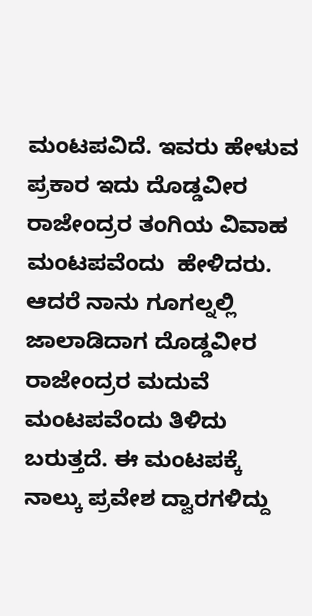ಮಂಟಪವಿದೆ. ಇವರು ಹೇಳುವ ಪ್ರಕಾರ ಇದು ದೊಡ್ಡವೀರ ರಾಜೇಂದ್ರರ ತಂಗಿಯ ವಿವಾಹ ಮಂಟಪವೆಂದು  ಹೇಳಿದರು. ಆದರೆ ನಾನು ಗೂಗಲ್ನಲ್ಲಿ ಜಾಲಾಡಿದಾಗ ದೊಡ್ಡವೀರ ರಾಜೇಂದ್ರರ ಮದುವೆ ಮಂಟಪವೆಂದು ತಿಳಿದು ಬರುತ್ತದೆ. ಈ ಮಂಟಪಕ್ಕೆ ನಾಲ್ಕು ಪ್ರವೇಶ ದ್ವಾರಗಳಿದ್ದು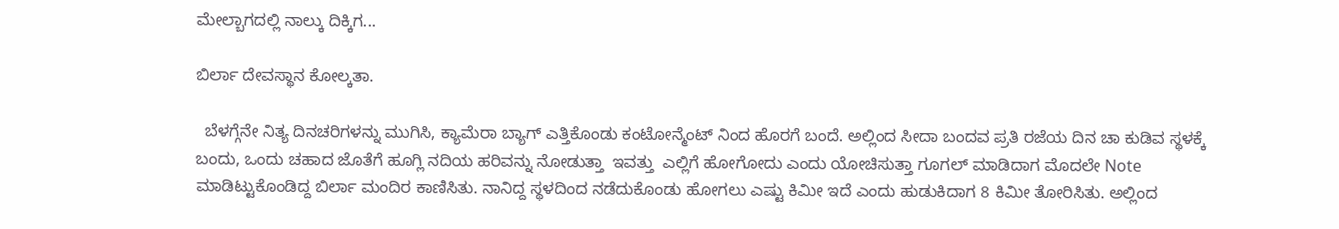ಮೇಲ್ಬಾಗದಲ್ಲಿ ನಾಲ್ಕು ದಿಕ್ಕಿಗ...

ಬಿರ್ಲಾ ದೇವಸ್ಥಾನ ಕೋಲ್ಕತಾ.

  ಬೆಳಗ್ಗೆನೇ ನಿತ್ಯ ದಿನಚರಿಗಳನ್ನು ಮುಗಿಸಿ, ಕ್ಯಾಮೆರಾ ಬ್ಯಾಗ್ ಎತ್ತಿಕೊಂಡು ಕಂಟೋನ್ಮೆಂಟ್ ನಿಂದ ಹೊರಗೆ ಬಂದೆ. ಅಲ್ಲಿಂದ ಸೀದಾ ಬಂದವ ಪ್ರತಿ ರಜೆಯ ದಿನ ಚಾ ಕುಡಿವ ಸ್ಥಳಕ್ಕೆ ಬಂದು, ಒಂದು ಚಹಾದ ಜೊತೆಗೆ ಹೂಗ್ಲಿ ನದಿಯ ಹರಿವನ್ನು ನೋಡುತ್ತಾ  ಇವತ್ತು  ಎಲ್ಲಿಗೆ ಹೋಗೋದು ಎಂದು ಯೋಚಿಸುತ್ತಾ ಗೂಗಲ್ ಮಾಡಿದಾಗ ಮೊದಲೇ Note ಮಾಡಿಟ್ಟುಕೊಂಡಿದ್ದ ಬಿರ್ಲಾ ಮಂದಿರ ಕಾಣಿಸಿತು. ನಾನಿದ್ದ ಸ್ಥಳದಿಂದ ನಡೆದುಕೊಂಡು ಹೋಗಲು ಎಷ್ಟು ಕಿಮೀ ಇದೆ ಎಂದು ಹುಡುಕಿದಾಗ 8 ಕಿಮೀ ತೋರಿಸಿತು. ಅಲ್ಲಿಂದ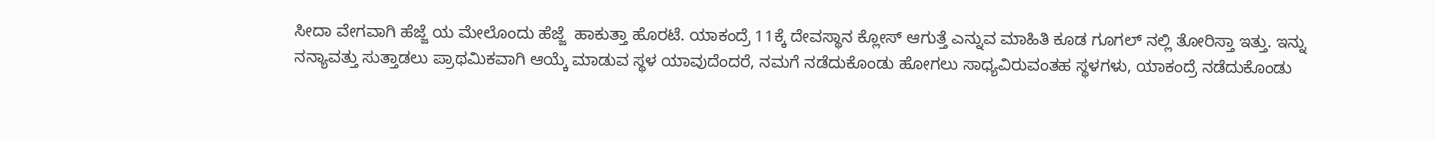ಸೀದಾ ವೇಗವಾಗಿ ಹೆಜ್ಜೆ ಯ ಮೇಲೊಂದು ಹೆಜ್ಜೆ  ಹಾಕುತ್ತಾ ಹೊರಟೆ. ಯಾಕಂದ್ರೆ 11ಕ್ಕೆ ದೇವಸ್ಥಾನ ಕ್ಲೋಸ್ ಆಗುತ್ತೆ ಎನ್ನುವ ಮಾಹಿತಿ ಕೂಡ ಗೂಗಲ್ ನಲ್ಲಿ ತೋರಿಸ್ತಾ ಇತ್ತು. ಇನ್ನು ನನ್ಯಾವತ್ತು ಸುತ್ತಾಡಲು ಪ್ರಾಥಮಿಕವಾಗಿ ಆಯ್ಕೆ ಮಾಡುವ ಸ್ಥಳ ಯಾವುದೆಂದರೆ, ನಮಗೆ ನಡೆದುಕೊಂಡು ಹೋಗಲು ಸಾಧ್ಯವಿರುವಂತಹ ಸ್ಥಳಗಳು, ಯಾಕಂದ್ರೆ ನಡೆದುಕೊಂಡು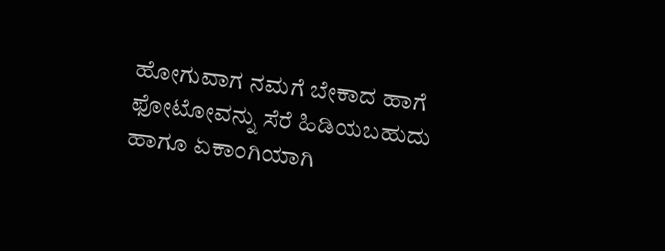ಹೋಗುವಾಗ ನಮಗೆ ಬೇಕಾದ ಹಾಗೆ ಫೋಟೋವನ್ನು ಸೆರೆ ಹಿಡಿಯಬಹುದು ಹಾಗೂ ಏಕಾಂಗಿಯಾಗಿ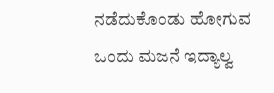ನಡೆದುಕೊಂಡು ಹೋಗುವ ಒಂದು ಮಜನೆ ಇದ್ಯಾಲ್ವ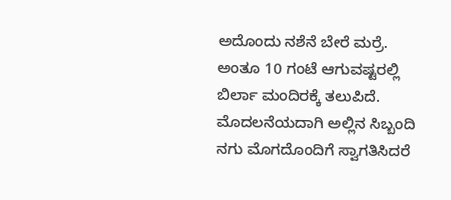ಅದೊಂದು ನಶೆನೆ ಬೇರೆ ಮರ್ರೆ. ಅಂತೂ 10 ಗಂಟೆ ಆಗುವಷ್ಟರಲ್ಲಿ ಬಿರ್ಲಾ ಮಂದಿರಕ್ಕೆ ತಲುಪಿದೆ. ಮೊದಲನೆಯದಾಗಿ ಅಲ್ಲಿನ ಸಿಬ್ಬಂದಿ ನಗು ಮೊಗದೊಂದಿಗೆ ಸ್ವಾಗತಿಸಿದರೆ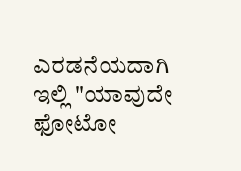ಎರಡನೆಯದಾಗಿ ಇಲ್ಲಿ "ಯಾವುದೇ ಫೋಟೋ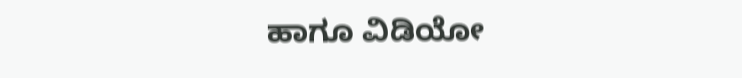ಹಾಗೂ ವಿಡಿಯೋ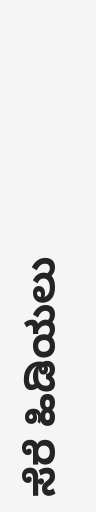ಸೆರೆ ಹಿಡಿಯಲು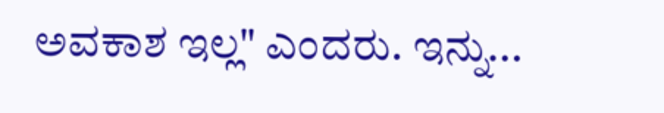ಅವಕಾಶ ಇಲ್ಲ" ಎಂದರು. ಇನ್ನು...